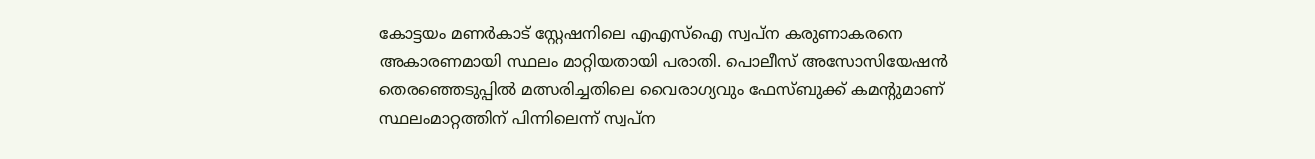കോട്ടയം മണർകാട് സ്റ്റേഷനിലെ എഎസ്ഐ സ്വപ്ന കരുണാകരനെ അകാരണമായി സ്ഥലം മാറ്റിയതായി പരാതി. പൊലീസ് അസോസിയേഷൻ തെരഞ്ഞെടുപ്പിൽ മത്സരിച്ചതിലെ വൈരാഗ്യവും ഫേസ്ബുക്ക് കമന്‍റുമാണ് സ്ഥലംമാറ്റത്തിന് പിന്നിലെന്ന് സ്വപ്ന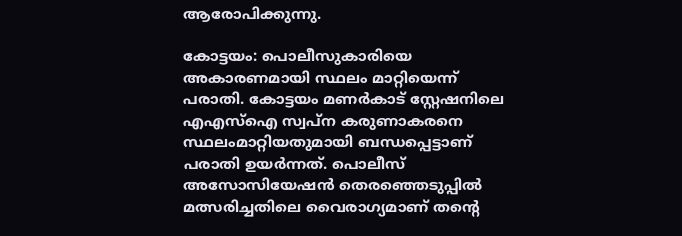ആരോപിക്കുന്നു.

കോട്ടയം: പൊലീസുകാരിയെ അകാരണമായി സ്ഥലം മാറ്റിയെന്ന് പരാതി. കോട്ടയം മണർകാട് സ്റ്റേഷനിലെ എഎസ്ഐ സ്വപ്ന കരുണാകരനെ സ്ഥലംമാറ്റിയതുമായി ബന്ധപ്പെട്ടാണ് പരാതി ഉയർന്നത്. പൊലീസ് അസോസിയേഷൻ തെരഞ്ഞെടുപ്പിൽ മത്സരിച്ചതിലെ വൈരാഗ്യമാണ് തൻ്റെ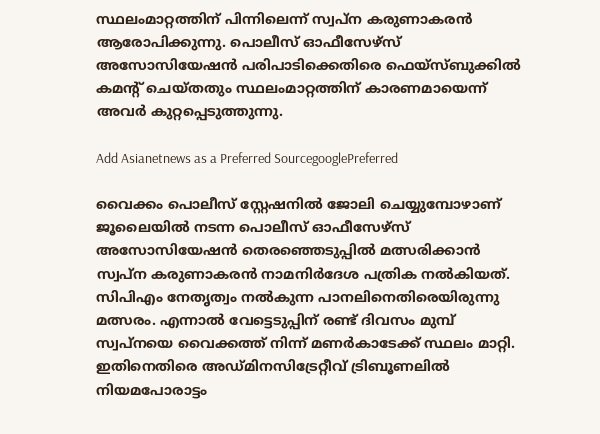സ്ഥലംമാറ്റത്തിന് പിന്നിലെന്ന് സ്വപ്ന കരുണാകരൻ ആരോപിക്കുന്നു. പൊലീസ് ഓഫീസേഴ്സ് അസോസിയേഷൻ പരിപാടിക്കെതിരെ ഫെയ്സ്ബുക്കിൽ കമന്‍റ് ചെയ്തതും സ്ഥലംമാറ്റത്തിന് കാരണമായെന്ന് അവർ കുറ്റപ്പെടുത്തുന്നു.

Add Asianetnews as a Preferred SourcegooglePreferred

വൈക്കം പൊലീസ് സ്റ്റേഷനിൽ ജോലി ചെയ്യുമ്പോഴാണ് ജൂലൈയിൽ നടന്ന പൊലീസ് ഓഫീസേഴ്സ് അസോസിയേഷൻ തെരഞ്ഞെടുപ്പിൽ മത്സരിക്കാൻ സ്വപ്ന കരുണാകരൻ നാമനിർദേശ പത്രിക നൽകിയത്. സിപിഎം നേതൃത്വം നൽകുന്ന പാനലിനെതിരെയിരുന്നു മത്സരം. എന്നാൽ വേട്ടെടുപ്പിന് രണ്ട് ദിവസം മുമ്പ് സ്വപ്നയെ വൈക്കത്ത് നിന്ന് മണർകാടേക്ക് സ്ഥലം മാറ്റി. ഇതിനെതിരെ അഡ്മിനസിട്രേറ്റീവ് ട്രിബൂണലിൽ നിയമപോരാട്ടം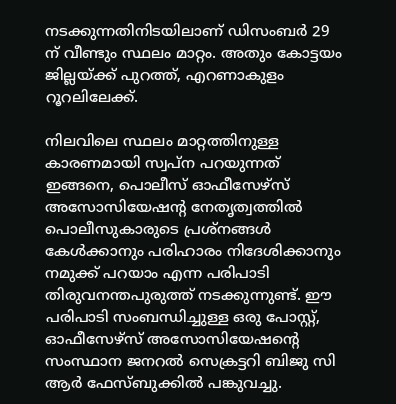നടക്കുന്നതിനിടയിലാണ് ഡിസംബർ 29 ന് വീണ്ടും സ്ഥലം മാറ്റം. അതും കോട്ടയം ജില്ലയ്ക്ക് പുറത്ത്, എറണാകുളം റൂറലിലേക്ക്.

നിലവിലെ സ്ഥലം മാറ്റത്തിനുള്ള കാരണമായി സ്വപ്‌ന പറയുന്നത് ഇങ്ങനെ, പൊലീസ് ഓഫീസേഴ്സ് അസോസിയേഷന്റ നേതൃത്വത്തിൽ പൊലീസുകാരുടെ പ്രശ്നങ്ങൾ കേൾക്കാനും പരിഹാരം നിദേശിക്കാനും നമുക്ക് പറയാം എന്ന പരിപാടി തിരുവനന്തപുരുത്ത് നടക്കുന്നുണ്ട്. ഈ പരിപാടി സംബന്ധിച്ചുള്ള ഒരു പോസ്റ്റ്, ഓഫീസേഴ്സ് അസോസിയേഷന്റെ സംസ്ഥാന ജനറൽ സെക്രട്ടറി ബിജു സി ആർ ഫേസ്ബുക്കിൽ പങ്കുവച്ചു.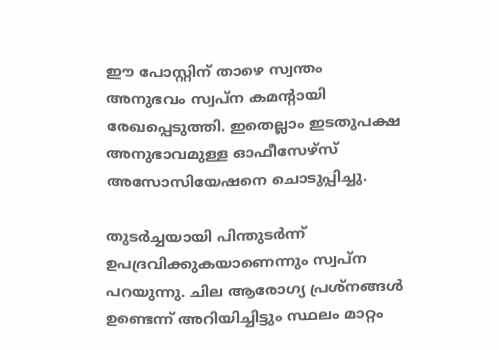ഈ പോസ്റ്റിന് താഴെ സ്വന്തം അനുഭവം സ്വപ്‌ന കമന്റായി രേഖപ്പെടുത്തി. ഇതെല്ലാം ഇടതുപക്ഷ അനുഭാവമുള്ള ഓഫീസേഴ്സ് അസോസിയേഷനെ ചൊടുപ്പിച്ചു.

തുടർച്ചയായി പിന്തുടർന്ന് ഉപദ്രവിക്കുകയാണെന്നും സ്വപ്ന പറയുന്നു. ചില ആരോഗ്യ പ്രശ്നങ്ങൾ ഉണ്ടെന്ന് അറിയിച്ചിട്ടും സ്ഥലം മാറ്റം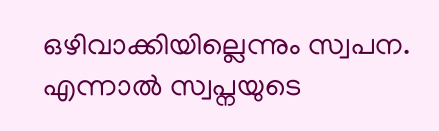ഒഴിവാക്കിയില്ലെന്നും സ്വപന. എന്നാൽ സ്വപ്നയുടെ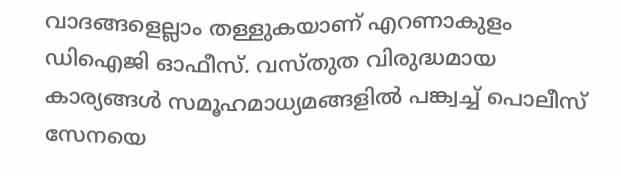വാദങ്ങളെല്ലാം തള്ളുകയാണ് എറണാകുളം ഡിഐജി ഓഫീസ്. വസ്തുത വിരുദ്ധമായ കാര്യങ്ങൾ സമൂഹമാധ്യമങ്ങളിൽ പങ്ക്വച്ച് പൊലീസ് സേനയെ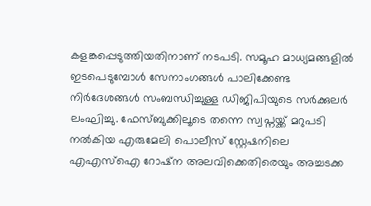കളങ്കപ്പെടുത്തിയതിനാണ് നടപടി. സമൂഹ മാധ്യമങ്ങളിൽ ഇടപെടുമ്പോൾ സേനാംഗങ്ങൾ പാലിക്കേണ്ട നിർദേശങ്ങൾ സംബന്ധിച്ചുള്ള ഡിജിപിയുടെ സർക്കുലർ ലംഘിച്ചു. ഫേസ്ബുക്കിലൂടെ തന്നെ സ്വപ്നയ്ക്ക് മറുപടി നൽകിയ എരുമേലി പൊലീസ് സ്റ്റേഷനിലെ എഎസ്ഐ റോഷ്ന അലവിക്കെതിരെയും അച്ചടക്ക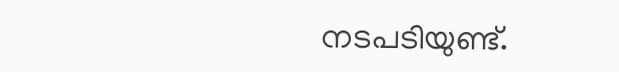നടപടിയുണ്ട്.